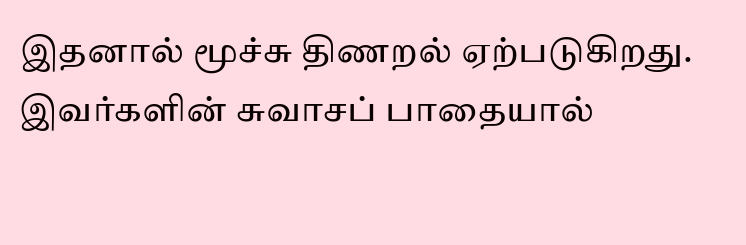இதனால் மூச்சு திணறல் ஏற்படுகிறது.
இவர்களின் சுவாசப் பாதையால்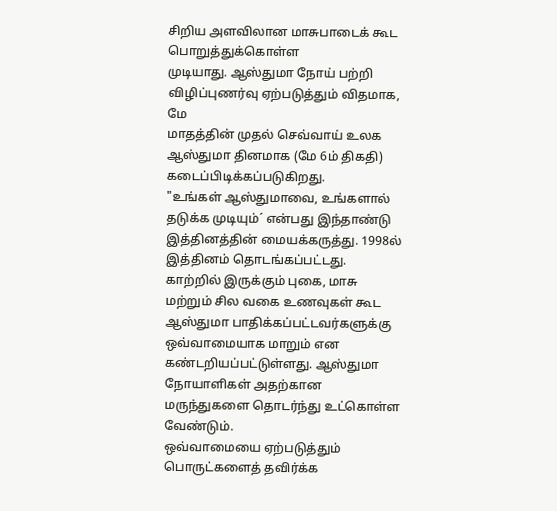சிறிய அளவிலான மாசுபாடைக் கூட பொறுத்துக்கொள்ள
முடியாது. ஆஸ்துமா நோய் பற்றி விழிப்புணர்வு ஏற்படுத்தும் விதமாக, மே
மாதத்தின் முதல் செவ்வாய் உலக ஆஸ்துமா தினமாக (மே 6ம் திகதி)
கடைப்பிடிக்கப்படுகிறது.
"உங்கள் ஆஸ்துமாவை, உங்களால் தடுக்க முடியும்´ என்பது இந்தாண்டு இத்தினத்தின் மையக்கருத்து. 1998ல் இத்தினம் தொடங்கப்பட்டது.
காற்றில் இருக்கும் புகை, மாசு மற்றும் சில வகை உணவுகள் கூட ஆஸ்துமா பாதிக்கப்பட்டவர்களுக்கு ஒவ்வாமையாக மாறும் என கண்டறியப்பட்டுள்ளது. ஆஸ்துமா நோயாளிகள் அதற்கான மருந்துகளை தொடர்ந்து உட்கொள்ள வேண்டும்.
ஒவ்வாமையை ஏற்படுத்தும் பொருட்களைத் தவிர்க்க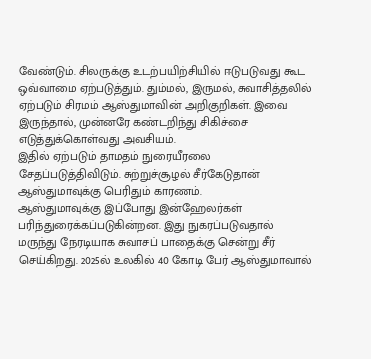வேண்டும். சிலருக்கு உடற்பயிற்சியில் ஈடுபடுவது கூட ஒவ்வாமை ஏற்படுத்தும். தும்மல், இருமல், சுவாசித்தலில் ஏற்படும் சிரமம் ஆஸ்துமாவின் அறிகுறிகள். இவை இருந்தால், முன்னரே கண்டறிந்து சிகிச்சை எடுத்துக்கொள்வது அவசியம்.
இதில் ஏற்படும் தாமதம் நுரையீரலை சேதப்படுத்திவிடும். சுற்றுச்சூழல் சீர்கேடுதான் ஆஸ்துமாவுக்கு பெரிதும் காரணம்.
ஆஸ்துமாவுக்கு இப்போது இன்ஹேலர்கள் பரிந்துரைக்கப்படுகின்றன. இது நுகரப்படுவதால் மருந்து நேரடியாக சுவாசப் பாதைக்கு சென்று சீர் செய்கிறது. 2025ல் உலகில் 40 கோடி பேர் ஆஸ்துமாவால்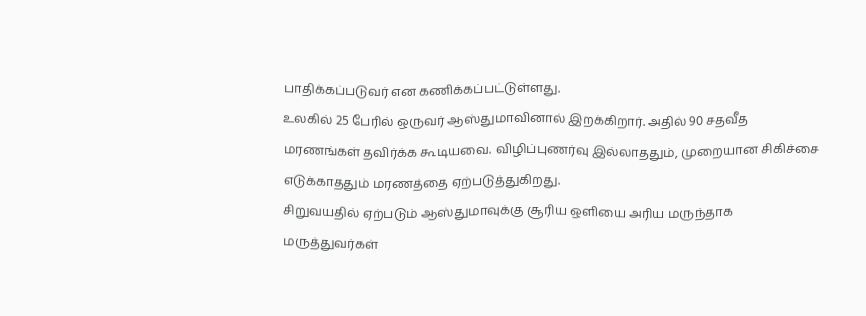பாதிக்கப்படுவர் என கணிக்கப்பட்டுள்ளது.
உலகில் 25 பேரில் ஒருவர் ஆஸ்துமாவினால் இறக்கிறார். அதில் 90 சதவீத மரணங்கள் தவிர்க்க கூடியவை. விழிப்புணர்வு இல்லாததும், முறையான சிகிச்சை எடுக்காததும் மரணத்தை ஏற்படுத்துகிறது.
சிறுவயதில் ஏற்படும் ஆஸ்துமாவுக்கு சூரிய ஒளியை அரிய மருந்தாக மருத்துவர்கள்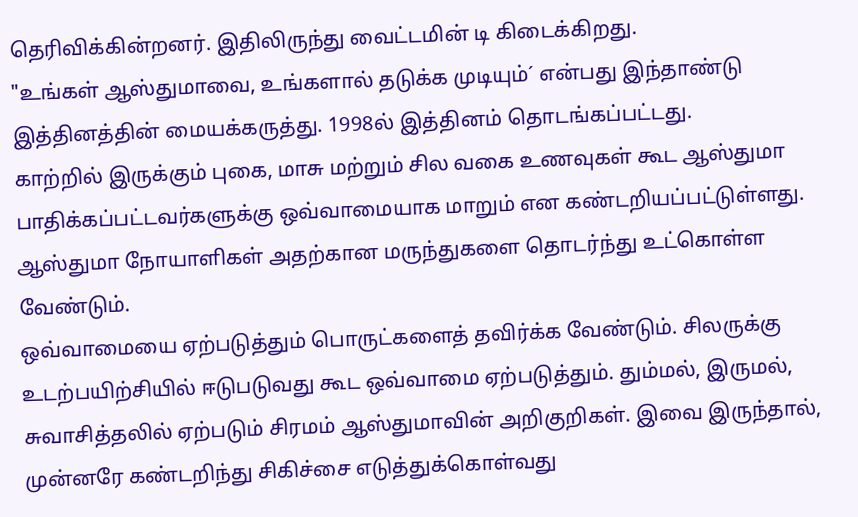தெரிவிக்கின்றனர். இதிலிருந்து வைட்டமின் டி கிடைக்கிறது.
"உங்கள் ஆஸ்துமாவை, உங்களால் தடுக்க முடியும்´ என்பது இந்தாண்டு இத்தினத்தின் மையக்கருத்து. 1998ல் இத்தினம் தொடங்கப்பட்டது.
காற்றில் இருக்கும் புகை, மாசு மற்றும் சில வகை உணவுகள் கூட ஆஸ்துமா பாதிக்கப்பட்டவர்களுக்கு ஒவ்வாமையாக மாறும் என கண்டறியப்பட்டுள்ளது. ஆஸ்துமா நோயாளிகள் அதற்கான மருந்துகளை தொடர்ந்து உட்கொள்ள வேண்டும்.
ஒவ்வாமையை ஏற்படுத்தும் பொருட்களைத் தவிர்க்க வேண்டும். சிலருக்கு உடற்பயிற்சியில் ஈடுபடுவது கூட ஒவ்வாமை ஏற்படுத்தும். தும்மல், இருமல், சுவாசித்தலில் ஏற்படும் சிரமம் ஆஸ்துமாவின் அறிகுறிகள். இவை இருந்தால், முன்னரே கண்டறிந்து சிகிச்சை எடுத்துக்கொள்வது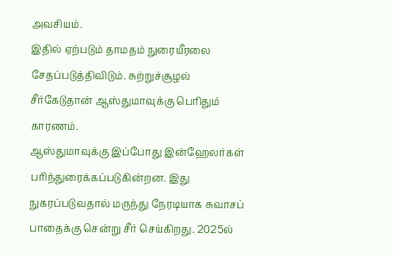அவசியம்.
இதில் ஏற்படும் தாமதம் நுரையீரலை சேதப்படுத்திவிடும். சுற்றுச்சூழல் சீர்கேடுதான் ஆஸ்துமாவுக்கு பெரிதும் காரணம்.
ஆஸ்துமாவுக்கு இப்போது இன்ஹேலர்கள் பரிந்துரைக்கப்படுகின்றன. இது நுகரப்படுவதால் மருந்து நேரடியாக சுவாசப் பாதைக்கு சென்று சீர் செய்கிறது. 2025ல்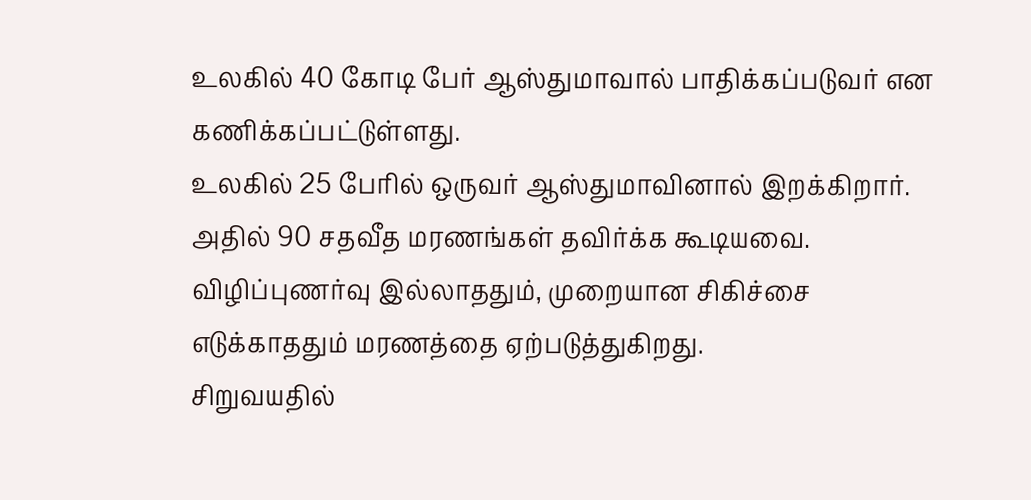உலகில் 40 கோடி பேர் ஆஸ்துமாவால் பாதிக்கப்படுவர் என கணிக்கப்பட்டுள்ளது.
உலகில் 25 பேரில் ஒருவர் ஆஸ்துமாவினால் இறக்கிறார். அதில் 90 சதவீத மரணங்கள் தவிர்க்க கூடியவை. விழிப்புணர்வு இல்லாததும், முறையான சிகிச்சை எடுக்காததும் மரணத்தை ஏற்படுத்துகிறது.
சிறுவயதில்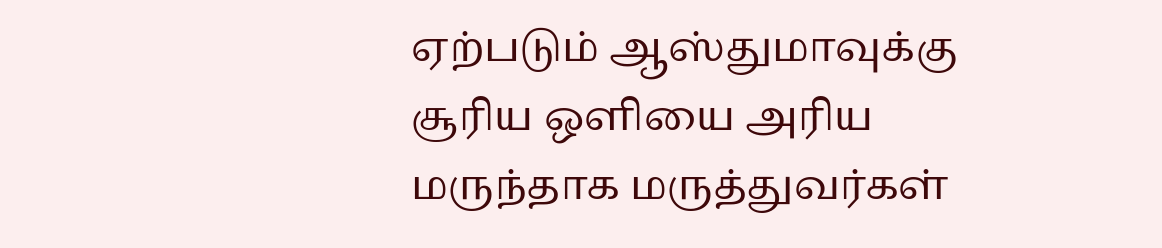ஏற்படும் ஆஸ்துமாவுக்கு சூரிய ஒளியை அரிய மருந்தாக மருத்துவர்கள்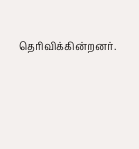தெரிவிக்கின்றனர்.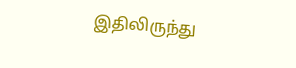இதிலிருந்து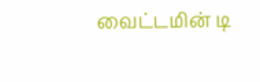வைட்டமின் டி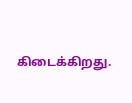கிடைக்கிறது.